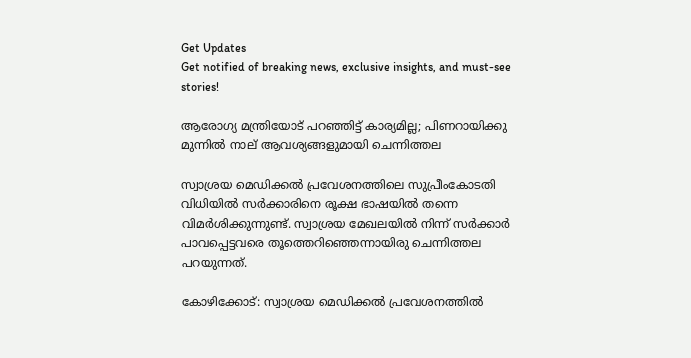Get Updates
Get notified of breaking news, exclusive insights, and must-see stories!

ആരോഗ്യ മന്ത്രിയോട് പറഞ്ഞിട്ട് കാര്യമില്ല; പിണറായിക്കു മുന്നിൽ നാല് ആവശ്യങ്ങളുമായി ചെന്നിത്തല

സ്വാശ്രയ മെഡിക്കൽ പ്രവേശനത്തിലെ സുപ്രീംകോടതി വിധിയിൽ സർക്കാരിനെ രൂക്ഷ ഭാഷയിൽ തന്നെ വിമർശിക്കുന്നുണ്ട്. സ്വാശ്രയ മേഖലയിൽ നിന്ന് സർക്കാർ പാവപ്പെട്ടവരെ തൂത്തെറിഞ്ഞെന്നായിരു ചെന്നിത്തല പറയുന്നത്.

കോഴിക്കോട്: സ്വാശ്രയ മെഡിക്കൽ പ്രവേശനത്തിൽ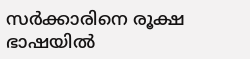സർക്കാരിനെ രൂക്ഷ ഭാഷയിൽ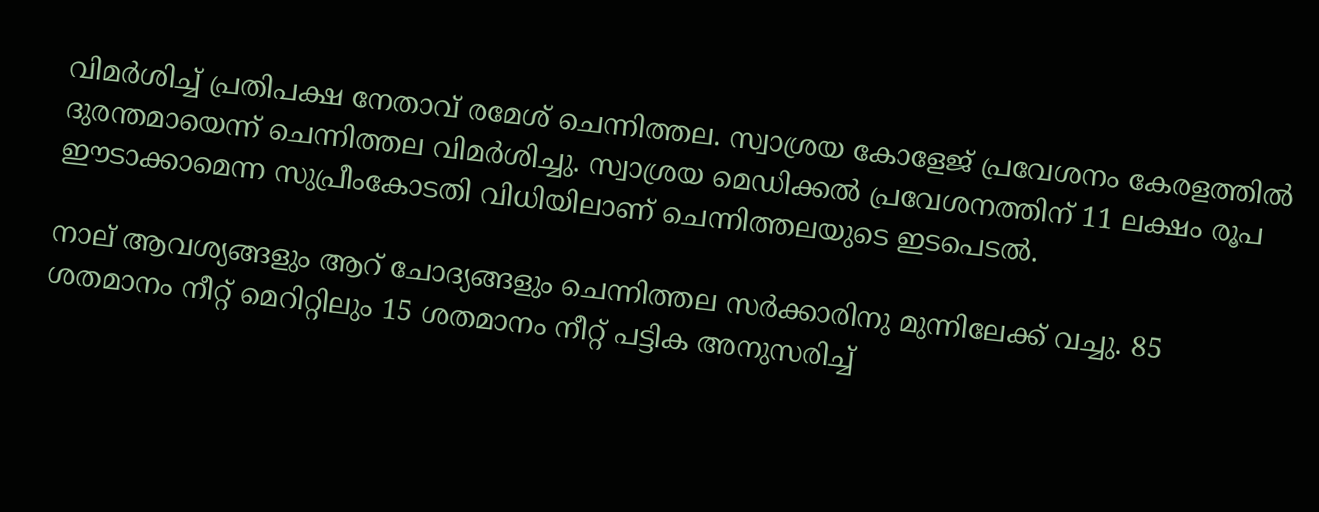വിമർശിച്ച് പ്രതിപക്ഷ നേതാവ് രമേശ് ചെന്നിത്തല. സ്വാശ്രയ കോളേജ് പ്രവേശനം കേരളത്തിൽ ദുരന്തമായെന്ന് ചെന്നിത്തല വിമർശിച്ചു. സ്വാശ്രയ മെഡിക്കൽ പ്രവേശനത്തിന് 11 ലക്ഷം രൂപ ഈടാക്കാമെന്ന സുപ്രീംകോടതി വിധിയിലാണ് ചെന്നിത്തലയുടെ ഇടപെടൽ.

നാല് ആവശ്യങ്ങളും ആറ് ചോദ്യങ്ങളും ചെന്നിത്തല സർക്കാരിനു മുന്നിലേക്ക് വച്ചു. 85 ശതമാനം നീറ്റ് മെറിറ്റിലും 15 ശതമാനം നീറ്റ് പട്ടിക അനുസരിച്ച്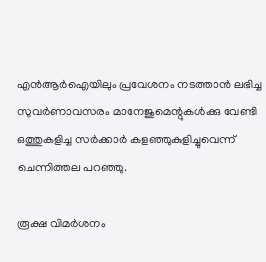എൻആർഐയിലും പ്രവേശനം നടത്താൻ ലഭിച്ച സുവർണാവസരം മാനേജുമെന്റുകൾക്കു വേണ്ടി ഒത്തുകളിച്ച സർക്കാർ കളഞ്ഞുകുളിച്ചുവെന്ന് ചെന്നിത്തല പറഞ്ഞു.

രൂക്ഷ വിമർശനം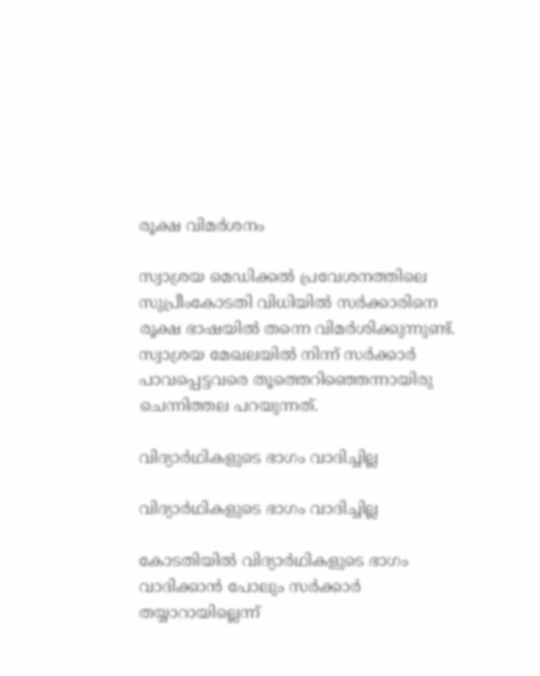രൂക്ഷ വിമർശനം

സ്വാശ്രയ മെഡിക്കൽ പ്രവേശനത്തിലെ സുപ്രീംകോടതി വിധിയിൽ സർക്കാരിനെ രൂക്ഷ ഭാഷയിൽ തന്നെ വിമർശിക്കുന്നുണ്ട്. സ്വാശ്രയ മേഖലയിൽ നിന്ന് സർക്കാർ പാവപ്പെട്ടവരെ തൂത്തെറിഞ്ഞെന്നായിരു ചെന്നിത്തല പറയുന്നത്.

വിദ്യാർഥികളുടെ ഭാഗം വാദിച്ചില്ല

വിദ്യാർഥികളുടെ ഭാഗം വാദിച്ചില്ല

കോടതിയിൽ വിദ്യാർഥികളുടെ ഭാഗം വാദിക്കാൻ പോലും സർക്കാർ തയ്യാറായില്ലെന്ന്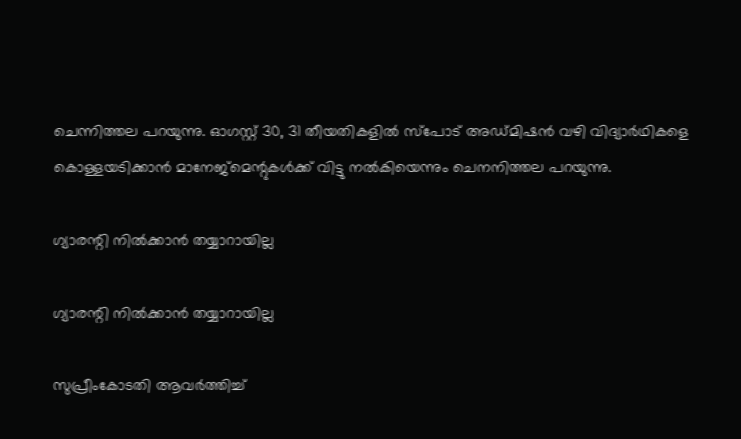ചെന്നിത്തല പറയുന്നു. ഓഗസ്റ്റ് 30, 31 തീയതികളിൽ സ്പോട് അഡ്മിഷൻ വഴി വിദ്യാർഥികളെ കൊള്ളയടിക്കാൻ മാനേജ്മെന്റുകൾക്ക് വിട്ടു നൽകിയെന്നും ചെനനിത്തല പറയുന്നു.

ഗ്യാരന്റി നിൽക്കാൻ തയ്യാറായില്ല

ഗ്യാരന്റി നിൽക്കാൻ തയ്യാറായില്ല

സുപ്രീംകോടതി ആവർത്തിച്ച്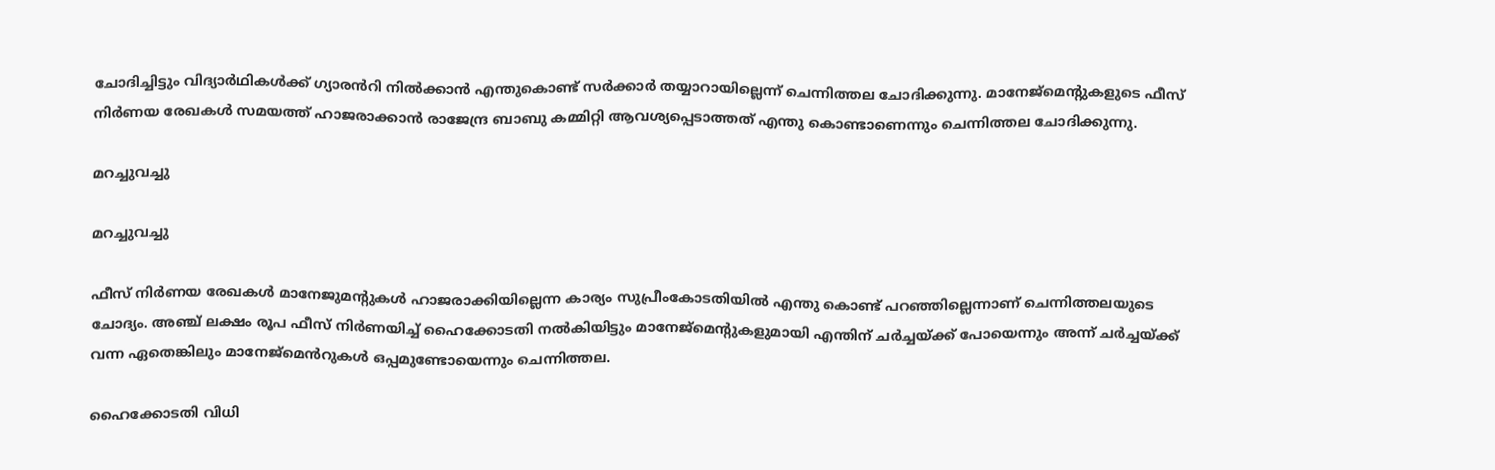ചോദിച്ചിട്ടും വിദ്യാർഥികൾക്ക് ഗ്യാരൻറി നിൽക്കാൻ എന്തുകൊണ്ട് സർക്കാർ തയ്യാറായില്ലെന്ന് ചെന്നിത്തല ചോദിക്കുന്നു. മാനേജ്മെന്റുകളുടെ ഫീസ് നിർണയ രേഖകൾ സമയത്ത് ഹാജരാക്കാൻ രാജേന്ദ്ര ബാബു കമ്മിറ്റി ആവശ്യപ്പെടാത്തത് എന്തു കൊണ്ടാണെന്നും ചെന്നിത്തല ചോദിക്കുന്നു.

മറച്ചുവച്ചു

മറച്ചുവച്ചു

ഫീസ് നിർണയ രേഖകൾ മാനേജുമന്റുകൾ ഹാജരാക്കിയില്ലെന്ന കാര്യം സുപ്രീംകോടതിയിൽ എന്തു കൊണ്ട് പറഞ്ഞില്ലെന്നാണ് ചെന്നിത്തലയുടെ ചോദ്യം. അഞ്ച് ലക്ഷം രൂപ ഫീസ് നിർണയിച്ച് ഹൈക്കോടതി നൽകിയിട്ടും മാനേജ്മെന്റുകളുമായി എന്തിന് ചർച്ചയ്ക്ക് പോയെന്നും അന്ന് ചർച്ചയ്ക്ക് വന്ന ഏതെങ്കിലും മാനേജ്മെൻറുകൾ ഒപ്പമുണ്ടോയെന്നും ചെന്നിത്തല.

ഹൈക്കോടതി വിധി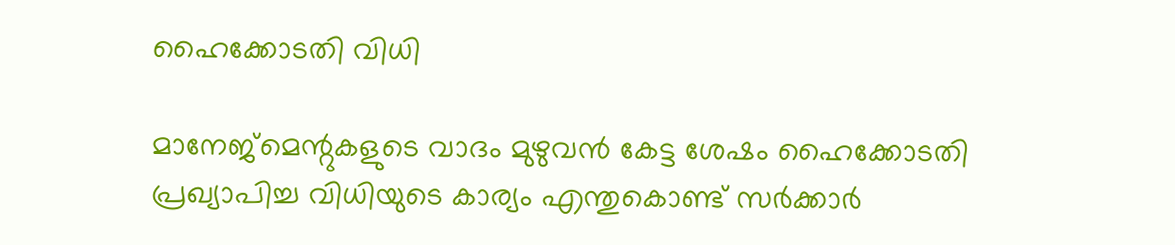ഹൈക്കോടതി വിധി

മാനേജ്മെന്റുകളുടെ വാദം മുഴുവൻ കേട്ട ശേഷം ഹൈക്കോടതി പ്രഖ്യാപിച്ച വിധിയുടെ കാര്യം എന്തുകൊണ്ട് സർക്കാർ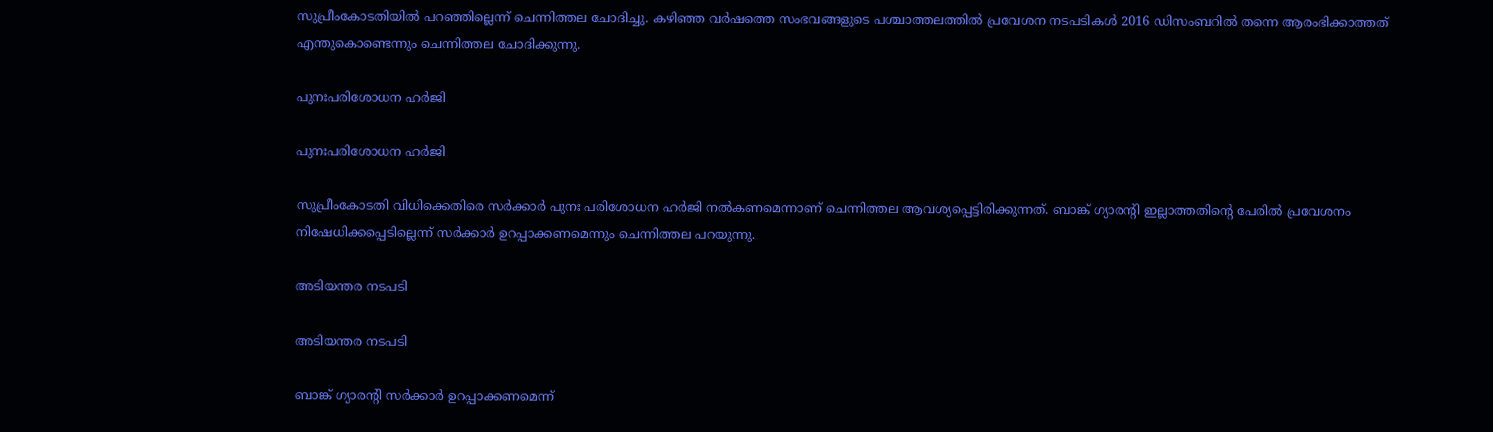സുപ്രീംകോടതിയിൽ പറഞ്ഞില്ലെന്ന് ചെന്നിത്തല ചോദിച്ചു. കഴിഞ്ഞ വർഷത്തെ സംഭവങ്ങളുടെ പശ്ചാത്തലത്തിൽ പ്രവേശന നടപടികൾ 2016 ഡിസംബറിൽ തന്നെ ആരംഭിക്കാത്തത് എന്തുകൊണ്ടെന്നും ചെന്നിത്തല ചോദിക്കുന്നു.

പുനഃപരിശോധന ഹർജി

പുനഃപരിശോധന ഹർജി

സുപ്രീംകോടതി വിധിക്കെതിരെ സർക്കാർ പുനഃ പരിശോധന ഹർജി നൽകണമെന്നാണ് ചെന്നിത്തല ആവശ്യപ്പെട്ടിരിക്കുന്നത്. ബാങ്ക് ഗ്യാരന്റി ഇല്ലാത്തതിന്റെ പേരിൽ പ്രവേശനം നിഷേധിക്കപ്പെടില്ലെന്ന് സർക്കാർ ഉറപ്പാക്കണമെന്നും ചെന്നിത്തല പറയുന്നു.

അടിയന്തര നടപടി

അടിയന്തര നടപടി

ബാങ്ക് ഗ്യാരന്റി സർക്കാർ ഉറപ്പാക്കണമെന്ന്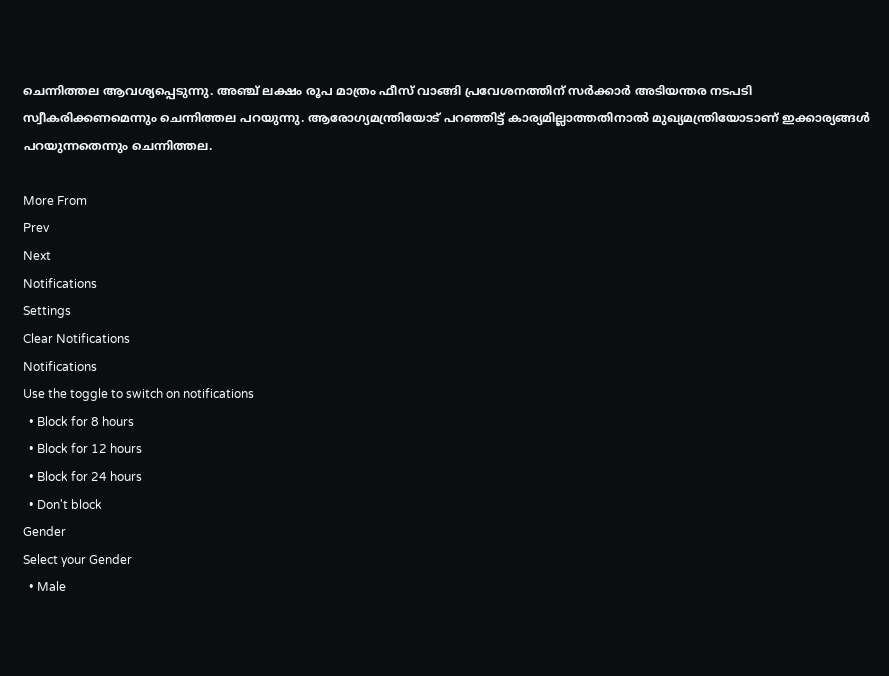ചെന്നിത്തല ആവശ്യപ്പെടുന്നു. അഞ്ച് ലക്ഷം രൂപ മാത്രം ഫീസ് വാങ്ങി പ്രവേശനത്തിന് സർക്കാർ അടിയന്തര നടപടി സ്വീകരിക്കണമെന്നും ചെന്നിത്തല പറയുന്നു. ആരോഗ്യമന്ത്രിയോട് പറഞ്ഞിട്ട് കാര്യമില്ലാത്തതിനാല്‍ മുഖ്യമന്ത്രിയോടാണ് ഇക്കാര്യങ്ങൾ പറയുന്നതെന്നും ചെന്നിത്തല.

More From
Prev
Next
Notifications
Settings
Clear Notifications
Notifications
Use the toggle to switch on notifications
  • Block for 8 hours
  • Block for 12 hours
  • Block for 24 hours
  • Don't block
Gender
Select your Gender
  • Male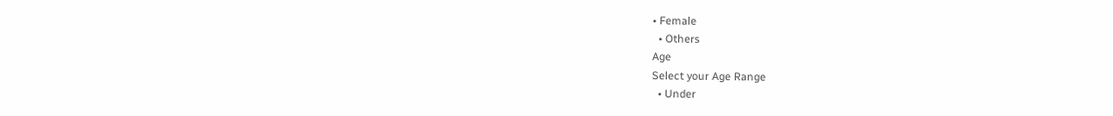• Female
  • Others
Age
Select your Age Range
  • Under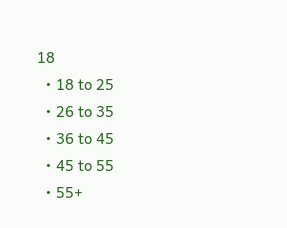18
  • 18 to 25
  • 26 to 35
  • 36 to 45
  • 45 to 55
  • 55+